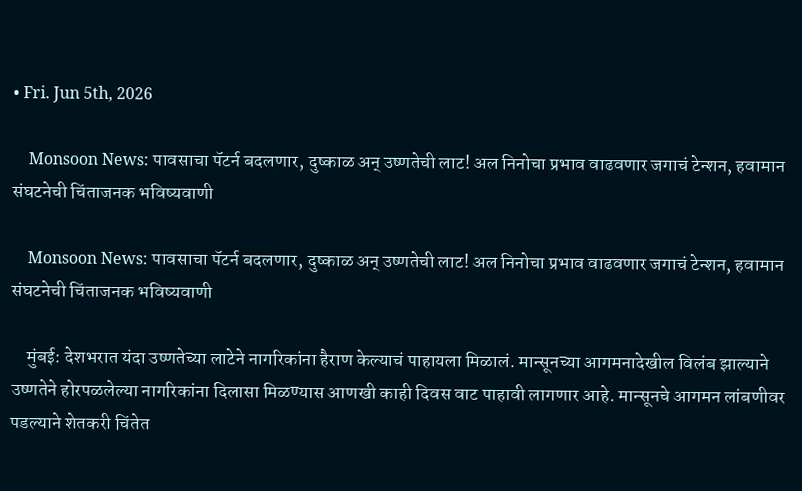• Fri. Jun 5th, 2026

    Monsoon News: पावसाचा पॅटर्न बदलणार, दुष्काळ अन् उष्णतेची लाट! अल निनोचा प्रभाव वाढवणार जगाचं टेन्शन, हवामान संघटनेची चिंताजनक भविष्यवाणी

    Monsoon News: पावसाचा पॅटर्न बदलणार, दुष्काळ अन् उष्णतेची लाट! अल निनोचा प्रभाव वाढवणार जगाचं टेन्शन, हवामान संघटनेची चिंताजनक भविष्यवाणी

    मुंबई: देशभरात यंदा उष्णतेच्या लाटेने नागरिकांना हैराण केल्याचं पाहायला मिळालं. मान्सूनच्या आगमनादेखील विलंब झाल्याने उष्णतेने होरपळलेल्या नागरिकांना दिलासा मिळण्यास आणखी काही दिवस वाट पाहावी लागणार आहे. मान्सूनचे आगमन लांबणीवर पडल्याने शेतकरी चिंतेत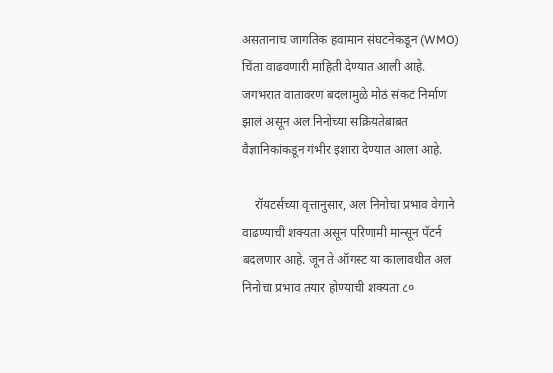असतानाच जागतिक हवामान संघटनेकडून (WMO) चिंता वाढवणारी माहिती देण्यात आली आहे. जगभरात वातावरण बदलामुळे मोठं संकट निर्माण झालं असून अल निनोच्या सक्रियतेबाबत वैज्ञानिकांकडून गंभीर इशारा देण्यात आला आहे.

    रॉयटर्सच्या वृत्तानुसार, अल निनोचा प्रभाव वेगाने वाढण्याची शक्यता असून परिणामी मान्सून पॅटर्न बदलणार आहे. जून ते ऑगस्ट या कालावधीत अल निनोचा प्रभाव तयार होण्याची शक्यता ८०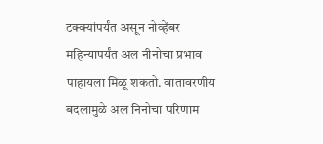टक्क्यांपर्यंत असून नोव्हेंबर महिन्यापर्यंत अल नीनोचा प्रभाव पाहायला मिळू शकतो. वातावरणीय बदलामुळे अल निनोचा परिणाम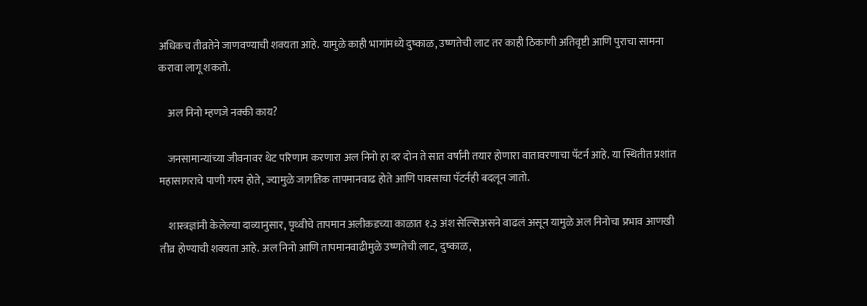अधिकच तीव्रतेने जाणवण्याची शक्यता आहे. यामुळे काही भागांमध्ये दुष्काळ, उष्णतेची लाट तर काही ठिकाणी अतिवृष्टी आणि पुराचा सामना करावा लागू शकतो.

    अल निनो म्हणजे नक्की काय?

    जनसामान्यांच्या जीवनावर थेट परिणाम करणारा अल निनो हा दर दोन ते सात वर्षांनी तयार होणारा वातावरणाचा पॅटर्न आहे. या स्थितीत प्रशांत महासागराचे पाणी गरम होते, ज्यामुळे जागतिक तापमानवाढ होते आणि पावसाचा पॅटर्नही बदलून जातो.

    शास्त्रज्ञांनी केलेल्या दाव्यानुसार, पृथ्वीचे तापमान अलीकडच्या काळात १.३ अंश सेल्सिअसने वाढलं असून यामुळे अल निनोचा प्रभाव आणखी तीव्र होण्याची शक्यता आहे. अल निनो आणि तापमानवाढीमुळे उष्णतेची लाट, दुष्काळ,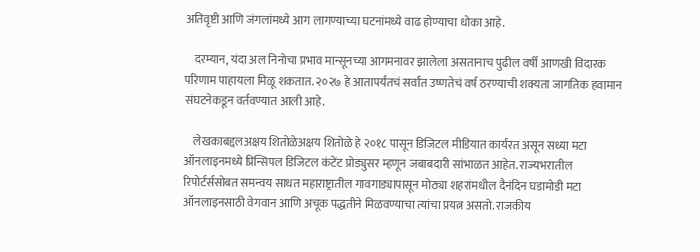अतिवृष्टी आणि जंगलांमध्ये आग लागण्याच्या घटनांमध्ये वाढ होण्याचा धोका आहे.

    दरम्यान, यंदा अल निनोचा प्रभाव मान्सूनच्या आगमनावर झालेला असतानाच पुढील वर्षी आणखी विदारक परिणाम पाहायला मिळू शकतात. २०२७ हे आतापर्यंतचं सर्वांत उष्णतेचं वर्ष ठरण्याची शक्यता जागतिक हवामान संघटनेकडून वर्तवण्यात आली आहे.

    लेखकाबद्दलअक्षय शितोळेअक्षय शितोळे हे २०१८ पासून डिजिटल मीडियात कार्यरत असून सध्या मटा ऑनलाइनमध्ये प्रिन्सिपल डिजिटल कंटेंट प्रोड्युसर म्हणून जबाबदारी सांभाळत आहेत. राज्यभरातील रिपोर्टर्ससोबत समन्वय साधत महाराष्ट्रातील गावगाड्यापासून मोठ्या शहरांमधील दैनंदिन घडामोडी मटा ऑनलाइनसाठी वेगवान आणि अचूक पद्धतीने मिळवण्याचा त्यांचा प्रयत्न असतो. राजकीय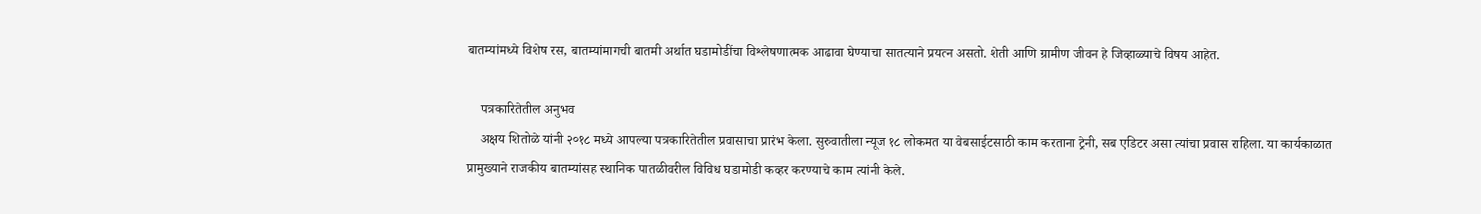बातम्यांमध्ये विशेष रस, बातम्यांमागची बातमी अर्थात घडामोडींचा विश्लेषणात्मक आढावा घेण्याचा सातत्याने प्रयत्न असतो. शेती आणि ग्रामीण जीवन हे जिव्हाळ्याचे विषय आहेत.

    पत्रकारितेतील अनुभव
    अक्षय शितोळे यांनी २०१८ मध्ये आपल्या पत्रकारितेतील प्रवासाचा प्रारंभ केला. सुरुवातीला न्यूज १८ लोकमत या वेबसाईटसाठी काम करताना ट्रेनी, सब एडिटर असा त्यांचा प्रवास राहिला. या कार्यकाळात प्रामुख्याने राजकीय बातम्यांसह स्थानिक पातळीवरील विविध घडामोडी कव्हर करण्याचे काम त्यांनी केले.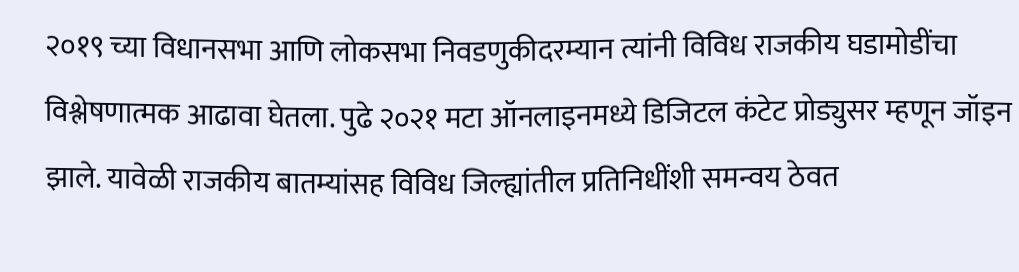२०१९ च्या विधानसभा आणि लोकसभा निवडणुकीदरम्यान त्यांनी विविध राजकीय घडामोडींचा विश्लेषणात्मक आढावा घेतला. पुढे २०२१ मटा ऑनलाइनमध्ये डिजिटल कंटेट प्रोड्युसर म्हणून जॉइन झाले. यावेळी राजकीय बातम्यांसह विविध जिल्ह्यांतील प्रतिनिधींशी समन्वय ठेवत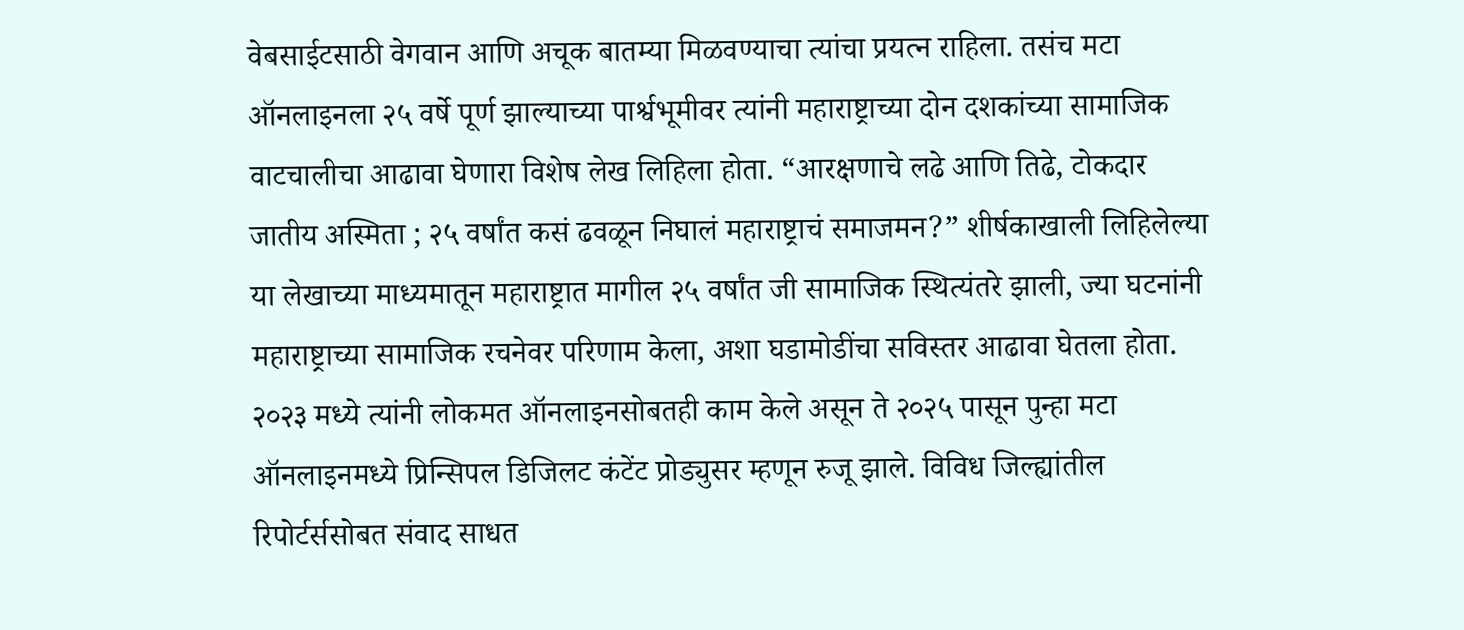वेबसाईटसाठी वेगवान आणि अचूक बातम्या मिळवण्याचा त्यांचा प्रयत्न राहिला. तसंच मटा ऑनलाइनला २५ वर्षे पूर्ण झाल्याच्या पार्श्वभूमीवर त्यांनी महाराष्ट्राच्या दोन दशकांच्या सामाजिक वाटचालीचा आढावा घेणारा विशेष लेख लिहिला होता. “आरक्षणाचे लढे आणि तिढे, टोकदार जातीय अस्मिता ; २५ वर्षांत कसं ढवळून निघालं महाराष्ट्राचं समाजमन?” शीर्षकाखाली लिहिलेल्या या लेखाच्या माध्यमातून महाराष्ट्रात मागील २५ वर्षांत जी सामाजिक स्थित्यंतरे झाली, ज्या घटनांनी महाराष्ट्राच्या सामाजिक रचनेवर परिणाम केला, अशा घडामोडींचा सविस्तर आढावा घेतला होता. २०२३ मध्ये त्यांनी लोकमत ऑनलाइनसोबतही काम केले असून ते २०२५ पासून पुन्हा मटा ऑनलाइनमध्ये प्रिन्सिपल डिजिलट कंटेंट प्रोड्युसर म्हणून रुजू झाले. विविध जिल्ह्यांतील रिपोर्टर्ससोबत संवाद साधत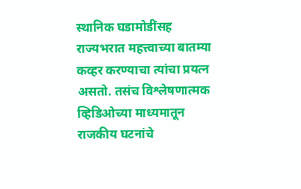स्थानिक घडामोडींसह राज्यभरात महत्त्वाच्या बातम्या कव्हर करण्याचा त्यांचा प्रयत्न असतो. तसंच विश्लेषणात्मक व्हिडिओच्या माध्यमातून राजकीय घटनांचे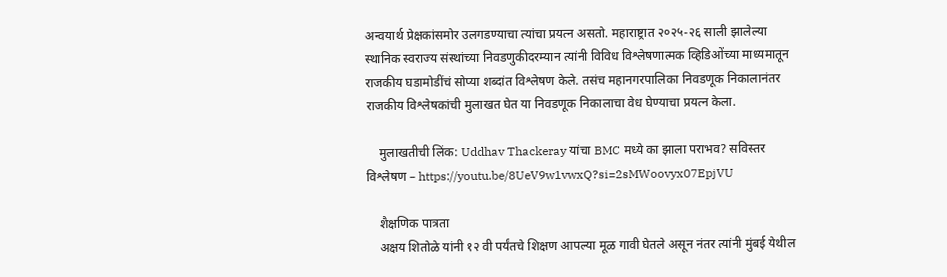अन्वयार्थ प्रेक्षकांसमोर उलगडण्याचा त्यांचा प्रयत्न असतो. महाराष्ट्रात २०२५-२६ साली झालेल्या स्थानिक स्वराज्य संस्थांच्या निवडणुकीदरम्यान त्यांनी विविध विश्लेषणात्मक व्हिडिओंच्या माध्यमातून राजकीय घडामोडींचं सोप्या शब्दांत विश्लेषण केले. तसंच महानगरपालिका निवडणूक निकालानंतर राजकीय विश्लेषकांची मुलाखत घेत या निवडणूक निकालाचा वेध घेण्याचा प्रयत्न केला.

    मुलाखतीची लिंक: Uddhav Thackeray यांचा BMC मध्ये का झाला पराभव? सविस्तर विश्लेषण – https://youtu.be/8UeV9w1vwxQ?si=2sMWoovyx07EpjVU

    शैक्षणिक पात्रता
    अक्षय शितोळे यांनी १२ वी पर्यंतचे शिक्षण आपल्या मूळ गावी घेतले असून नंतर त्यांनी मुंबई येथील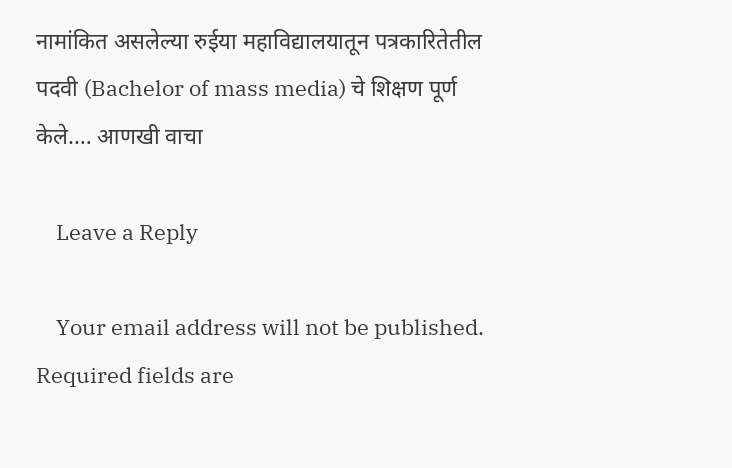नामांकित असलेल्या रुईया महाविद्यालयातून पत्रकारितेतील पदवी (Bachelor of mass media) चे शिक्षण पूर्ण केले.… आणखी वाचा

    Leave a Reply

    Your email address will not be published. Required fields are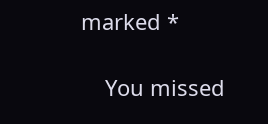marked *

    You missed